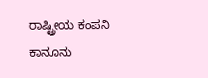ರಾಷ್ಟ್ರೀಯ ಕಂಪನಿ ಕಾನೂನು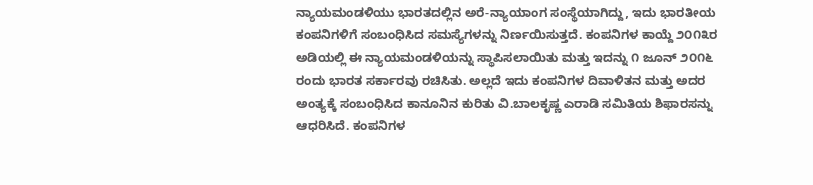ನ್ಯಾಯಮಂಡಳಿಯು ಭಾರತದಲ್ಲಿನ ಅರೆ-ನ್ಯಾಯಾಂಗ ಸಂಸ್ಥೆಯಾಗಿದ್ದು, ಇದು ಭಾರತೀಯ ಕಂಪನಿಗಳಿಗೆ ಸಂಬಂಧಿಸಿದ ಸಮಸ್ಯೆಗಳನ್ನು ನಿರ್ಣಯಿಸುತ್ತದೆ. ಕಂಪನಿಗಳ ಕಾಯ್ದೆ ೨೦೧೩ರ ಅಡಿಯಲ್ಲಿ ಈ ನ್ಯಾಯಮಂಡಳಿಯನ್ನು ಸ್ಥಾಪಿಸಲಾಯಿತು ಮತ್ತು ಇದನ್ನು ೧ ಜೂನ್ ೨೦೧೬ ರಂದು ಭಾರತ ಸರ್ಕಾರವು ರಚಿಸಿತು. ಅಲ್ಲದೆ ಇದು ಕಂಪನಿಗಳ ದಿವಾಳಿತನ ಮತ್ತು ಅದರ ಅಂತ್ಯಕ್ಕೆ ಸಂಬಂಧಿಸಿದ ಕಾನೂನಿನ ಕುರಿತು ವಿ.ಬಾಲಕೃಷ್ಣ ಎರಾಡಿ ಸಮಿತಿಯ ಶಿಫಾರಸನ್ನು ಆಧರಿಸಿದೆ. ಕಂಪನಿಗಳ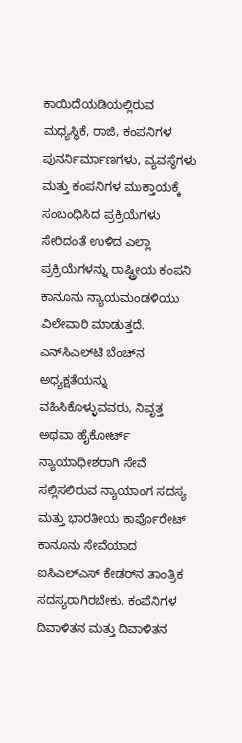ಕಾಯಿದೆಯಡಿಯಲ್ಲಿರುವ ಮಧ್ಯಸ್ಥಿಕೆ, ರಾಜಿ, ಕಂಪನಿಗಳ ಪುನರ್ನಿರ್ಮಾಣಗಳು, ವ್ಯವಸ್ಥೆಗಳು ಮತ್ತು ಕಂಪನಿಗಳ ಮುಕ್ತಾಯಕ್ಕೆ ಸಂಬಂಧಿಸಿದ ಪ್ರಕ್ರಿಯೆಗಳು ಸೇರಿದಂತೆ ಉಳಿದ ಎಲ್ಲಾ ಪ್ರಕ್ರಿಯೆಗಳನ್ನು ರಾಷ್ಟ್ರೀಯ ಕಂಪನಿ ಕಾನೂನು ನ್ಯಾಯಮಂಡಳಿಯು ವಿಲೇವಾರಿ ಮಾಡುತ್ತದೆ. ಎನ್‌ಸಿಎಲ್‌ಟಿ ಬೆಂಚ್‌ನ ಅಧ್ಯಕ್ಷತೆಯನ್ನು ವಹಿಸಿಕೊಳ್ಳುವವರು, ನಿವೃತ್ತ ಅಥವಾ ಹೈಕೋರ್ಟ್ ನ್ಯಾಯಾಧೀಶರಾಗಿ ಸೇವೆ ಸಲ್ಲಿಸಲಿರುವ ನ್ಯಾಯಾಂಗ ಸದಸ್ಯ ಮತ್ತು ಭಾರತೀಯ ಕಾರ್ಪೊರೇಟ್ ಕಾನೂನು ಸೇವೆಯಾದ ಐಸಿಎಲ್‌ಎಸ್ ಕೇಡರ್‌ನ ತಾಂತ್ರಿಕ ಸದಸ್ಯರಾಗಿರಬೇಕು. ಕಂಪೆನಿಗಳ ದಿವಾಳಿತನ ಮತ್ತು ದಿವಾಳಿತನ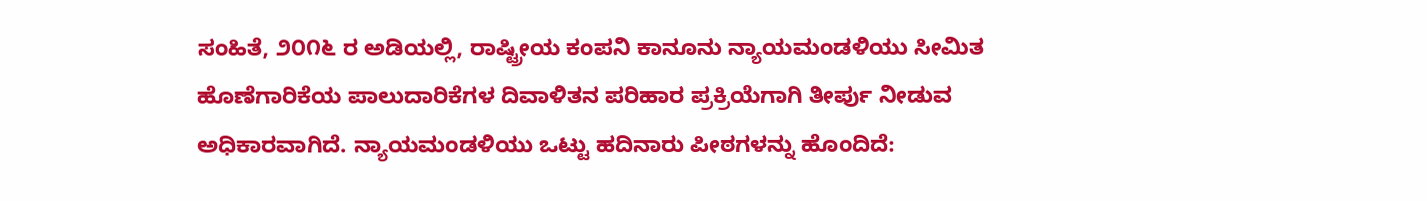ಸಂಹಿತೆ, ೨೦೧೬ ರ ಅಡಿಯಲ್ಲಿ, ರಾಷ್ಟ್ರೀಯ ಕಂಪನಿ ಕಾನೂನು ನ್ಯಾಯಮಂಡಳಿಯು ಸೀಮಿತ ಹೊಣೆಗಾರಿಕೆಯ ಪಾಲುದಾರಿಕೆಗಳ ದಿವಾಳಿತನ ಪರಿಹಾರ ಪ್ರಕ್ರಿಯೆಗಾಗಿ ತೀರ್ಪು ನೀಡುವ ಅಧಿಕಾರವಾಗಿದೆ. ನ್ಯಾಯಮಂಡಳಿಯು ಒಟ್ಟು ಹದಿನಾರು ಪೀಠಗಳನ್ನು ಹೊಂದಿದೆ: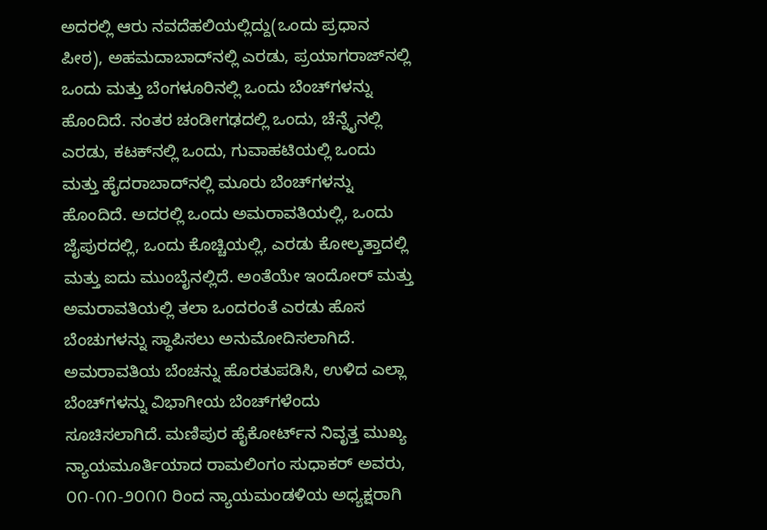ಅದರಲ್ಲಿ ಆರು ನವದೆಹಲಿಯಲ್ಲಿದ್ದು(ಒಂದು ಪ್ರಧಾನ ಪೀಠ), ಅಹಮದಾಬಾದ್‌ನಲ್ಲಿ ಎರಡು, ಪ್ರಯಾಗರಾಜ್‌ನಲ್ಲಿ ಒಂದು ಮತ್ತು ಬೆಂಗಳೂರಿನಲ್ಲಿ ಒಂದು ಬೆಂಚ್‍ಗಳನ್ನು ಹೊಂದಿದೆ. ನಂತರ ಚಂಡೀಗಢದಲ್ಲಿ ಒಂದು, ಚೆನ್ನೈನಲ್ಲಿ ಎರಡು, ಕಟಕ್‌ನಲ್ಲಿ ಒಂದು, ಗುವಾಹಟಿಯಲ್ಲಿ ಒಂದು ಮತ್ತು ಹೈದರಾಬಾದ್‌ನಲ್ಲಿ ಮೂರು ಬೆಂಚ್‍ಗಳನ್ನು ಹೊಂದಿದೆ. ಅದರಲ್ಲಿ ಒಂದು ಅಮರಾವತಿಯಲ್ಲಿ, ಒಂದು ಜೈಪುರದಲ್ಲಿ, ಒಂದು ಕೊಚ್ಚಿಯಲ್ಲಿ, ಎರಡು ಕೋಲ್ಕತ್ತಾದಲ್ಲಿ ಮತ್ತು ಐದು ಮುಂಬೈನಲ್ಲಿದೆ. ಅಂತೆಯೇ ಇಂದೋರ್ ಮತ್ತು ಅಮರಾವತಿಯಲ್ಲಿ ತಲಾ ಒಂದರಂತೆ ಎರಡು ಹೊಸ ಬೆಂಚುಗಳನ್ನು ಸ್ಥಾಪಿಸಲು ಅನುಮೋದಿಸಲಾಗಿದೆ. ಅಮರಾವತಿಯ ಬೆಂಚನ್ನು ಹೊರತುಪಡಿಸಿ, ಉಳಿದ ಎಲ್ಲಾ ಬೆಂಚ್‍ಗಳನ್ನು ವಿಭಾಗೀಯ ಬೆಂಚ‍್‍ಗಳೆಂದು ಸೂಚಿಸಲಾಗಿದೆ. ಮಣಿಪುರ ಹೈಕೋರ್ಟ್‌ನ ನಿವೃತ್ತ ಮುಖ್ಯ ನ್ಯಾಯಮೂರ್ತಿಯಾದ ರಾಮಲಿಂಗಂ ಸುಧಾಕರ್‌ ಅವರು, ೦೧-೧೧-೨೦೧೧ ರಿಂದ ನ್ಯಾಯಮಂಡಳಿಯ ಅಧ್ಯಕ್ಷರಾಗಿ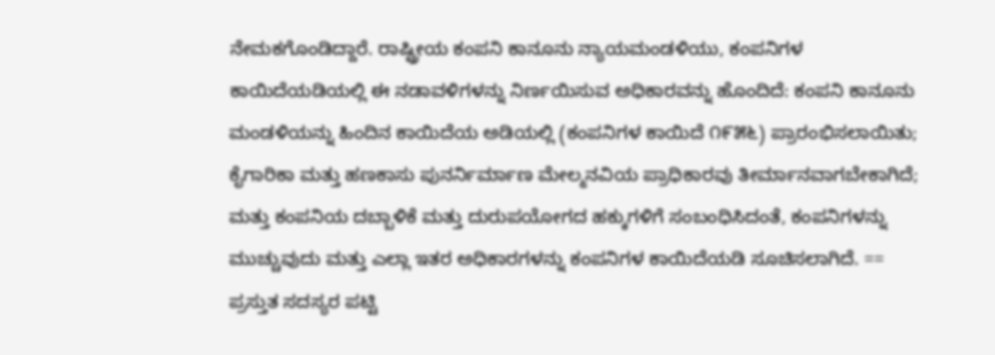ನೇಮಕಗೊಂಡಿದ್ದಾರೆ. ರಾಷ್ಟ್ರೀಯ ಕಂಪನಿ ಕಾನೂನು ನ್ಯಾಯಮಂಡಳಿಯು, ಕಂಪನಿಗಳ ಕಾಯಿದೆಯಡಿಯಲ್ಲಿ ಈ ನಡಾವಳಿಗಳನ್ನು ನಿರ್ಣಯಿಸುವ ಅಧಿಕಾರವನ್ನು ಹೊಂದಿದೆ: ಕಂಪನಿ ಕಾನೂನು ಮಂಡಳಿಯನ್ನು ಹಿಂದಿನ ಕಾಯಿದೆಯ ಅಡಿಯಲ್ಲಿ (ಕಂಪನಿಗಳ ಕಾಯಿದೆ ೧೯೫೬) ಪ್ರಾರಂಭಿಸಲಾಯಿತು; ಕೈಗಾರಿಕಾ ಮತ್ತು ಹಣಕಾಸು ಪುನರ್ನಿರ್ಮಾಣ ಮೇಲ್ಮನವಿಯ ಪ್ರಾಧಿಕಾರವು ತೀರ್ಮಾನವಾಗಬೇಕಾಗಿದೆ; ಮತ್ತು ಕಂಪನಿಯ ದಬ್ಬಾಳಿಕೆ ಮತ್ತು ದುರುಪಯೋಗದ ಹಕ್ಕುಗಳಿಗೆ ಸಂಬಂಧಿಸಿದಂತೆ, ಕಂಪನಿಗಳನ್ನು ಮುಚ್ಚುವುದು ಮತ್ತು ಎಲ್ಲಾ ಇತರ ಅಧಿಕಾರಗಳನ್ನು ಕಂಪನಿಗಳ ಕಾಯಿದೆಯಡಿ ಸೂಚಿಸಲಾಗಿದೆ. == ಪ್ರಸ್ತುತ ಸದಸ್ಯರ ಪಟ್ಟಿ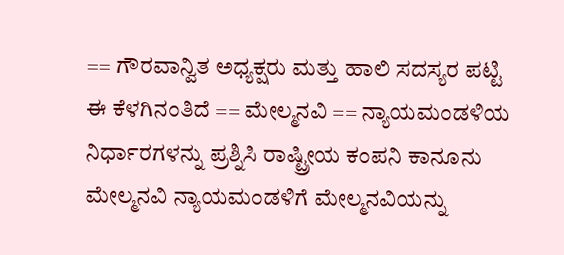== ಗೌರವಾನ್ವಿತ ಅಧ್ಯಕ್ಷರು ಮತ್ತು ಹಾಲಿ ಸದಸ್ಯರ ಪಟ್ಟಿ ಈ ಕೆಳಗಿನಂತಿದೆ == ಮೇಲ್ಮನವಿ == ನ್ಯಾಯಮಂಡಳಿಯ ನಿರ್ಧಾರಗಳನ್ನು ಪ್ರಶ್ನಿಸಿ ರಾಷ್ಟ್ರೀಯ ಕಂಪನಿ ಕಾನೂನು ಮೇಲ್ಮನವಿ ನ್ಯಾಯಮಂಡಳಿಗೆ ಮೇಲ್ಮನವಿಯನ್ನು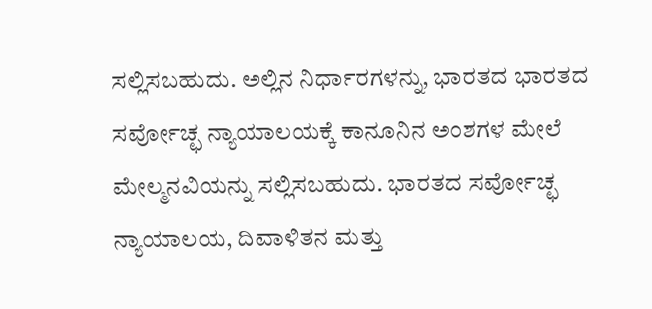ಸಲ್ಲಿಸಬಹುದು. ಅಲ್ಲಿನ ನಿರ್ಧಾರಗಳನ್ನು, ಭಾರತದ ಭಾರತದ ಸರ್ವೋಚ್ಛ ನ್ಯಾಯಾಲಯಕ್ಕೆ ಕಾನೂನಿನ ಅಂಶಗಳ ಮೇಲೆ ಮೇಲ್ಮನವಿಯನ್ನು ಸಲ್ಲಿಸಬಹುದು. ಭಾರತದ ಸರ್ವೋಚ್ಛ ನ್ಯಾಯಾಲಯ, ದಿವಾಳಿತನ ಮತ್ತು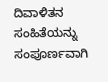ದಿವಾಳಿತನ ಸಂಹಿತೆಯನ್ನು ಸಂಪೂರ್ಣವಾಗಿ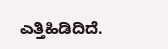ಎತ್ತಿಹಿಡಿದಿದೆ.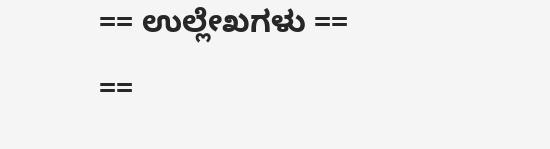== ಉಲ್ಲೇಖಗಳು == ==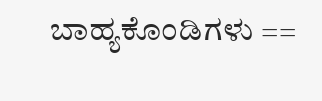ಬಾಹ್ಯಕೊಂಡಿಗಳು ==